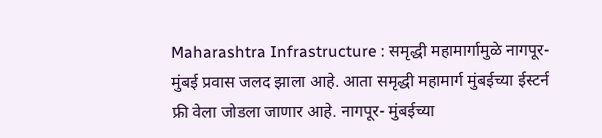Maharashtra Infrastructure : समृद्धी महामार्गामुळे नागपूर-मुंबई प्रवास जलद झाला आहे. आता समृद्धी महामार्ग मुंबईच्या ईस्टर्न फ्री वेला जोडला जाणार आहे. नागपूर- मुंबईच्या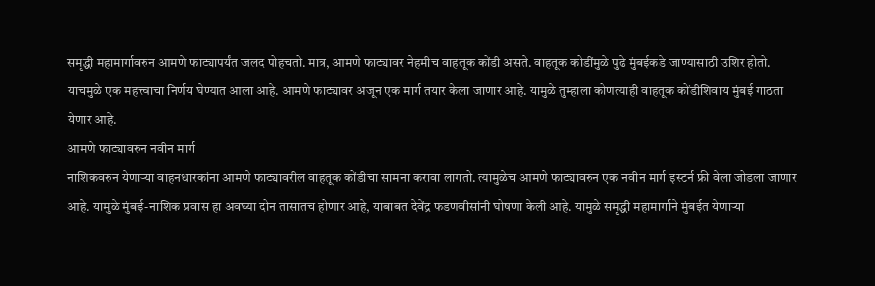समृद्धी महामार्गावरुन आमणे फाट्यापर्यंत जलद पोहचतो. मात्र, आमणे फाट्यावर नेहमीच वाहतूक कोंडी असते. वाहतूक कोडींमुळे पुढे मुंबईकडे जाण्यासाठी उशिर होतो. याचमुळे एक महत्त्वाचा निर्णय घेण्यात आला आहे. आमणे फाट्यावर अजून एक मार्ग तयार केला जाणार आहे. यामुळे तुम्हाला कोणत्याही वाहतूक कोंडीशिवाय मुंबई गाठता येणार आहे.
आमणे फाट्यावरुन नवीन मार्ग
नाशिकवरुन येणाऱ्या वाहनधारकांना आमणे फाट्यावरील वाहतूक कोंडीचा सामना करावा लागतो. त्यामुळेच आमणे फाट्यावरुन एक नवीन मार्ग इस्टर्न फ्री वेला जोडला जाणार आहे. यामुळे मुंबई-नाशिक प्रवास हा अवघ्या दोन तासातच होणार आहे, याबाबत देवेंद्र फडणवीसांनी घोषणा केली आहे. यामुळे समृद्धी महामार्गाने मुंबईत येणाऱ्या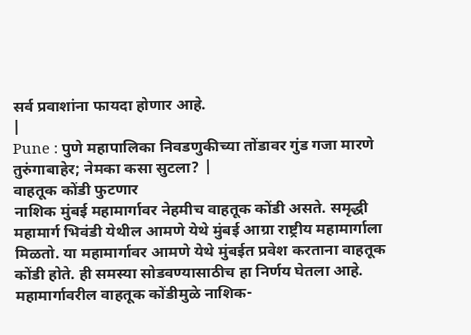सर्व प्रवाशांना फायदा होणार आहे.
|
Pune : पुणे महापालिका निवडणुकीच्या तोंडावर गुंड गजा मारणे तुरुंगाबाहेर; नेमका कसा सुटला? |
वाहतूक कोंडी फुटणार
नाशिक मुंबई महामार्गावर नेहमीच वाहतूक कोंडी असते. समृद्धी महामार्ग भिवंडी येथील आमणे येथे मुंबई आग्रा राष्ट्रीय महामार्गाला मिळतो. या महामार्गावर आमणे येथे मुंबईत प्रवेश करताना वाहतूक कोंडी होते. ही समस्या सोडवण्यासाठीच हा निर्णय घेतला आहे.
महामार्गावरील वाहतूक कोंडीमुळे नाशिक-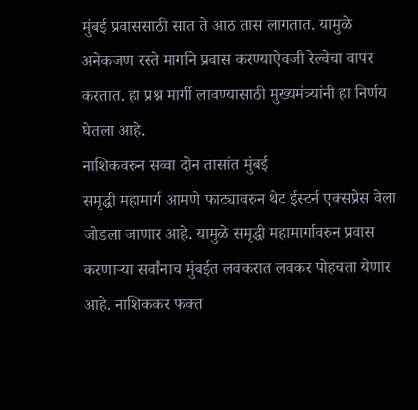मुंबई प्रवाससाठी सात ते आठ तास लागतात. यामुळे अनेकजण रस्ते मार्गाने प्रवास करण्याऐवजी रेल्वेचा वापर करतात. हा प्रश्न मार्गी लावण्यासाठी मुख्यमंत्र्यांनी हा निर्णय घेतला आहे.
नाशिकवरुन सव्वा दोन तासांत मुंबई
समृद्धी महामार्ग आमणे फाट्यावरुन थेट ईस्टर्न एक्सप्रेस वेला जोडला जाणार आहे. यामुळे समृद्धी महामार्गावरुन प्रवास करणाऱ्या सर्वांनाच मुंबईत लवकरात लवकर पोहचता येणार आहे. नाशिककर फक्त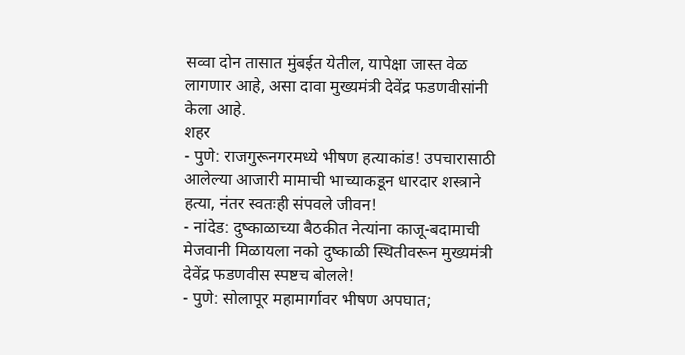सव्वा दोन तासात मुंबईत येतील, यापेक्षा जास्त वेळ लागणार आहे, असा दावा मुख्यमंत्री देवेंद्र फडणवीसांनी केला आहे.
शहर
- पुणे: राजगुरूनगरमध्ये भीषण हत्याकांड! उपचारासाठी आलेल्या आजारी मामाची भाच्याकडून धारदार शस्त्राने हत्या, नंतर स्वतःही संपवले जीवन!
- नांदेड: दुष्काळाच्या बैठकीत नेत्यांना काजू-बदामाची मेजवानी मिळायला नको दुष्काळी स्थितीवरून मुख्यमंत्री देवेंद्र फडणवीस स्पष्टच बोलले!
- पुणे: सोलापूर महामार्गावर भीषण अपघात;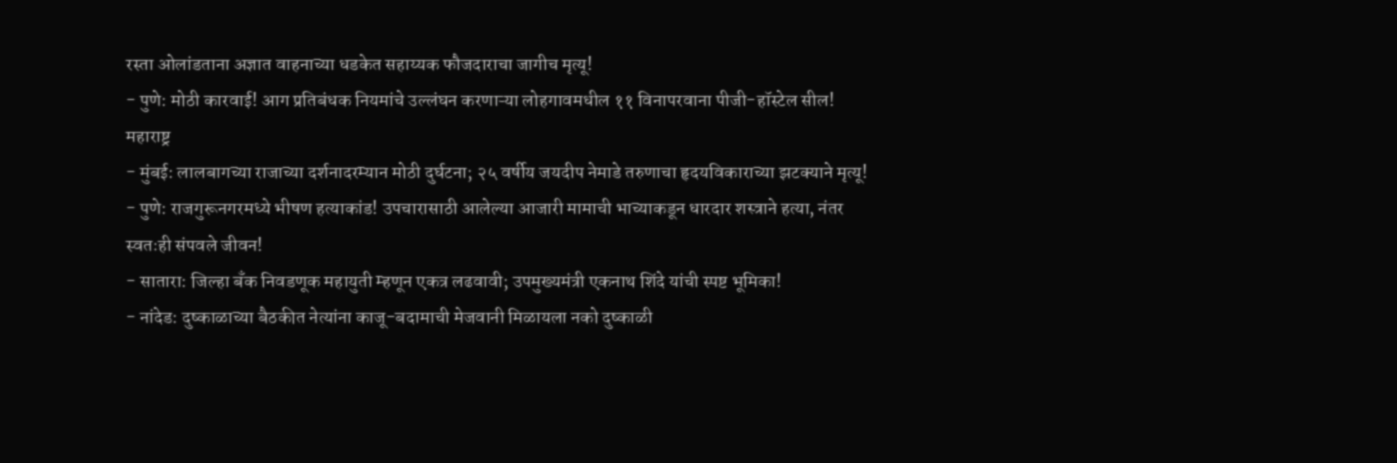रस्ता ओलांडताना अज्ञात वाहनाच्या धडकेत सहाय्यक फौजदाराचा जागीच मृत्यू!
- पुणे: मोठी कारवाई! आग प्रतिबंधक नियमांचे उल्लंघन करणाऱ्या लोहगावमधील ११ विनापरवाना पीजी-हॉस्टेल सील!
महाराष्ट्र
- मुंबई: लालबागच्या राजाच्या दर्शनादरम्यान मोठी दुर्घटना; २५ वर्षीय जयदीप नेमाडे तरुणाचा हृदयविकाराच्या झटक्याने मृत्यू!
- पुणे: राजगुरूनगरमध्ये भीषण हत्याकांड! उपचारासाठी आलेल्या आजारी मामाची भाच्याकडून धारदार शस्त्राने हत्या, नंतर स्वतःही संपवले जीवन!
- सातारा: जिल्हा बँक निवडणूक महायुती म्हणून एकत्र लढवावी; उपमुख्यमंत्री एकनाथ शिंदे यांची स्पष्ट भूमिका!
- नांदेड: दुष्काळाच्या बैठकीत नेत्यांना काजू-बदामाची मेजवानी मिळायला नको दुष्काळी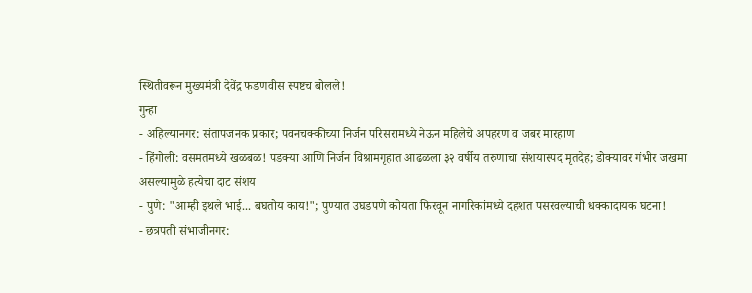स्थितीवरून मुख्यमंत्री देवेंद्र फडणवीस स्पष्टच बोलले!
गुन्हा
- अहिल्यानगर: संतापजनक प्रकार; पवनचक्कीच्या निर्जन परिसरामध्ये नेऊन महिलेचे अपहरण व जबर मारहाण
- हिंगोली: वसमतमध्ये खळबळ! पडक्या आणि निर्जन विश्रामगृहात आढळला ३२ वर्षीय तरुणाचा संशयास्पद मृतदेह; डोक्यावर गंभीर जखमा असल्यामुळे हत्येचा दाट संशय
- पुणे: "आम्ही इथले भाई... बघतोय काय!"; पुण्यात उघडपणे कोयता फिरवून नागरिकांमध्ये दहशत पसरवल्याची धक्कादायक घटना!
- छत्रपती संभाजीनगर: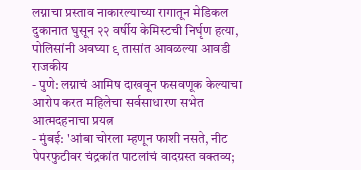लग्नाचा प्रस्ताव नाकारल्याच्या रागातून मेडिकल दुकानात घुसून २२ वर्षीय केमिस्टची निर्घृण हत्या, पोलिसांनी अवघ्या ९ तासांत आवळल्या आवडी
राजकीय
- पुणे: लग्नाचं आमिष दाखवून फसवणूक केल्याचा आरोप करत महिलेचा सर्वसाधारण सभेत आत्मदहनाचा प्रयत्न
- मुंबई: 'आंबा चोरला म्हणून फाशी नसते, नीट पेपरफुटीवर चंद्रकांत पाटलांचं वादग्रस्त वक्तव्य;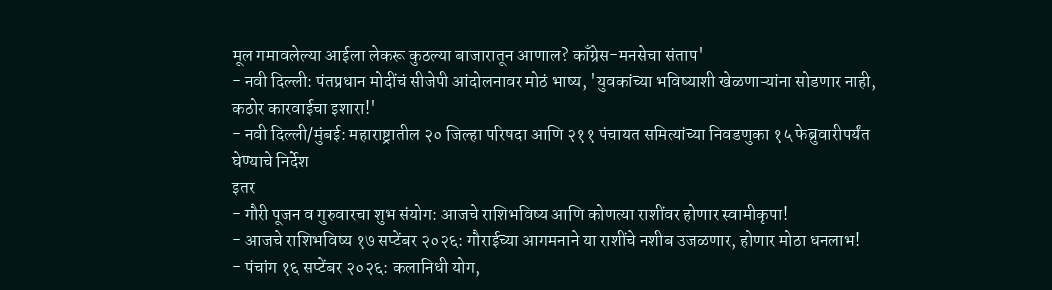मूल गमावलेल्या आईला लेकरू कुठल्या बाजारातून आणाल? काँग्रेस-मनसेचा संताप'
- नवी दिल्ली: पंतप्रधान मोदींचं सीजेपी आंदोलनावर मोठं भाष्य, 'युवकांच्या भविष्याशी खेळणाऱ्यांना सोडणार नाही, कठोर कारवाईचा इशारा!'
- नवी दिल्ली/मुंबई: महाराष्ट्रातील २० जिल्हा परिषदा आणि २११ पंचायत समित्यांच्या निवडणुका १५ फेब्रुवारीपर्यंत घेण्याचे निर्देश
इतर
- गौरी पूजन व गुरुवारचा शुभ संयोग: आजचे राशिभविष्य आणि कोणत्या राशींवर होणार स्वामीकृपा!
- आजचे राशिभविष्य १७ सप्टेंबर २०२६: गौराईच्या आगमनाने या राशींचे नशीब उजळणार, होणार मोठा धनलाभ!
- पंचांग १६ सप्टेंबर २०२६: कलानिधी योग,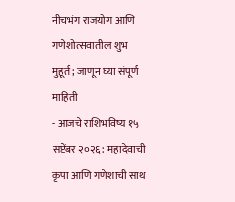नीचभंग राजयोग आणि गणेशोत्सवातील शुभ मुहूर्त; जाणून घ्या संपूर्ण माहिती
- आजचे राशिभविष्य १५ सप्टेंबर २०२६: महादेवाची कृपा आणि गणेशाची साथ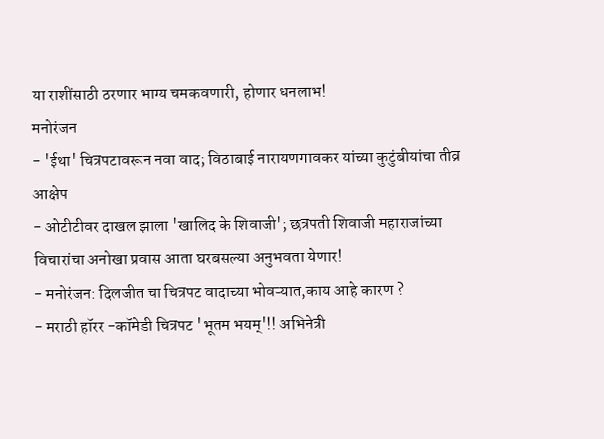या राशींसाठी ठरणार भाग्य चमकवणारी, होणार धनलाभ!
मनोरंजन
- 'ईथा' चित्रपटावरून नवा वाद; विठाबाई नारायणगावकर यांच्या कुटुंबीयांचा तीव्र आक्षेप
- ओटीटीवर दाखल झाला 'खालिद के शिवाजी'; छत्रपती शिवाजी महाराजांच्या विचारांचा अनोखा प्रवास आता घरबसल्या अनुभवता येणार!
- मनोरंजन: दिलजीत चा चित्रपट वादाच्या भोवऱ्यात,काय आहे कारण ?
- मराठी हॉरर -कॉमेडी चित्रपट 'भूतम भयम्'!! अभिनेत्री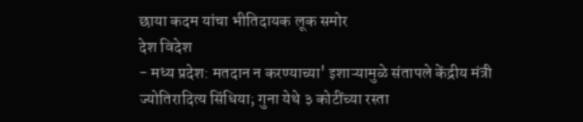छाया कदम यांचा भीतिदायक लूक समोर
देश विदेश
- मध्य प्रदेश: मतदान न करण्याच्या' इशाऱ्यामुळे संतापले केंद्रीय मंत्री ज्योतिरादित्य सिंधिया; गुना येथे ३ कोटींच्या रस्ता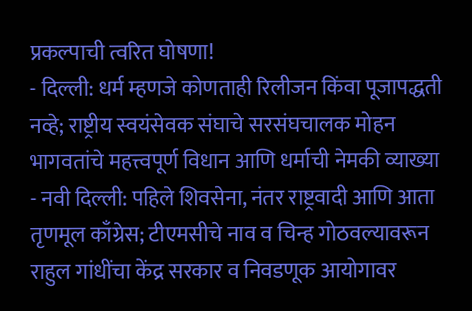प्रकल्पाची त्वरित घोषणा!
- दिल्ली: धर्म म्हणजे कोणताही रिलीजन किंवा पूजापद्धती नव्हे; राष्ट्रीय स्वयंसेवक संघाचे सरसंघचालक मोहन भागवतांचे महत्त्वपूर्ण विधान आणि धर्माची नेमकी व्याख्या
- नवी दिल्ली: पहिले शिवसेना, नंतर राष्ट्रवादी आणि आता तृणमूल काँग्रेस; टीएमसीचे नाव व चिन्ह गोठवल्यावरून राहुल गांधींचा केंद्र सरकार व निवडणूक आयोगावर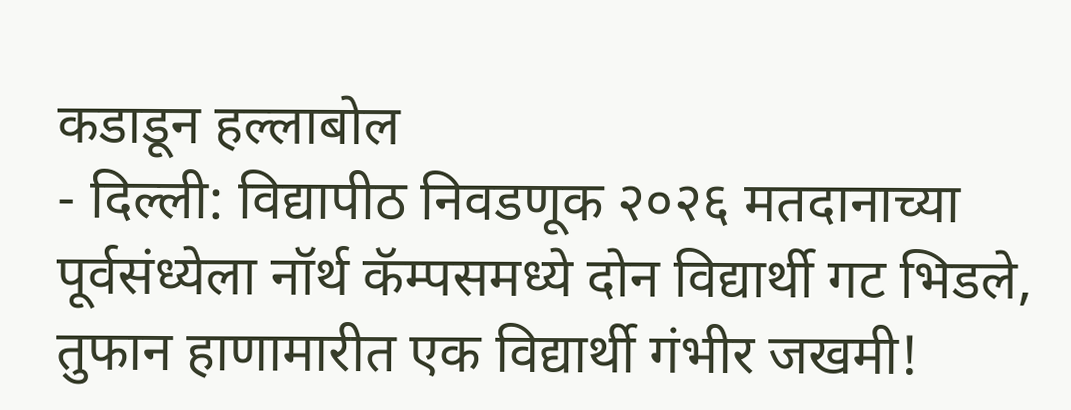कडाडून हल्लाबोल
- दिल्ली: विद्यापीठ निवडणूक २०२६ मतदानाच्या पूर्वसंध्येला नॉर्थ कॅम्पसमध्ये दोन विद्यार्थी गट भिडले, तुफान हाणामारीत एक विद्यार्थी गंभीर जखमी!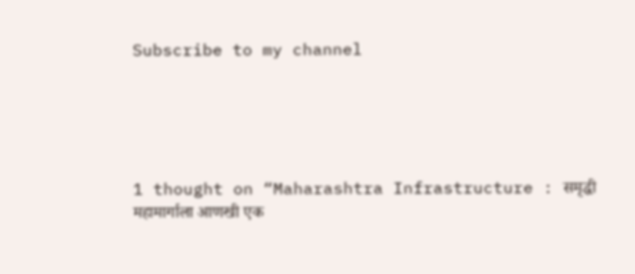Subscribe to my channel





1 thought on “Maharashtra Infrastructure : समृद्धी महामार्गाला आणखी एक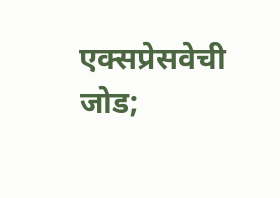एक्सप्रेसवेची जोड;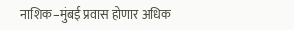नाशिक–मुंबई प्रवास होणार अधिक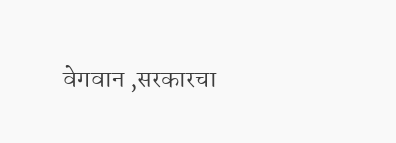वेगवान ,सरकारचा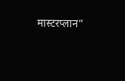मास्टरप्लान”